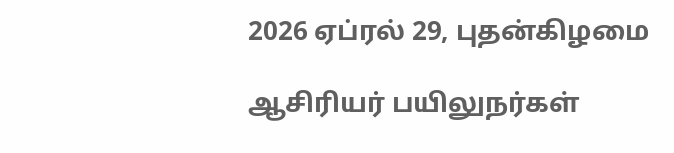2026 ஏப்ரல் 29, புதன்கிழமை

ஆசிரியர் பயிலுநர்கள்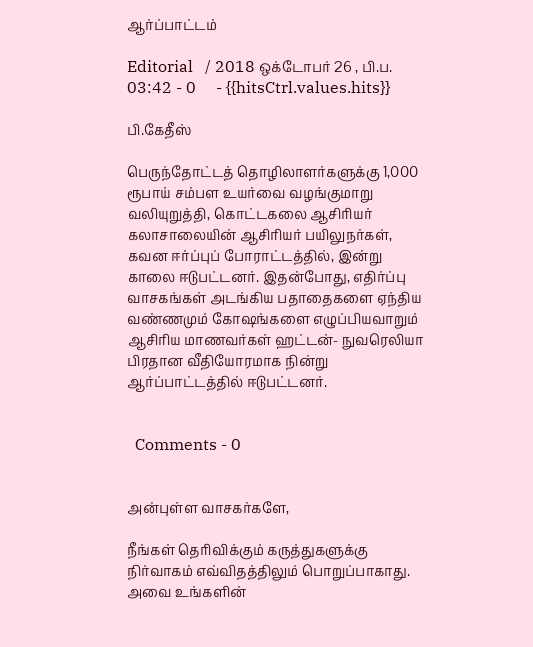ஆர்ப்பாட்டம்

Editorial   / 2018 ஒக்டோபர் 26 , பி.ப. 03:42 - 0     - {{hitsCtrl.values.hits}}

பி.கேதீஸ்

பெருந்தோட்டத் தொழிலாளர்களுக்கு 1,000 ரூபாய் சம்பள உயர்வை வழங்குமாறு வலியுறுத்தி, கொட்டகலை ஆசிரியர் கலாசாலையின் ஆசிரியர் பயிலுநர்கள், கவன ஈர்ப்புப் போராட்டத்தில், இன்று காலை ஈடுபட்டனர். இதன்போது, எதிர்ப்பு வாசகங்கள் அடங்கிய பதாதைகளை ஏந்திய வண்ணமும் கோஷங்களை எழுப்பியவாறும் ஆசிரிய மாணவர்கள் ஹட்டன்- நுவரெலியா பிரதான வீதியோரமாக நின்று ஆர்ப்பாட்டத்தில் ஈடுபட்டனர்.


  Comments - 0


அன்புள்ள வாசகர்களே,

நீங்கள் தெரிவிக்கும் கருத்துகளுக்கு நிர்வாகம் எவ்விதத்திலும் பொறுப்பாகாது. அவை உங்களின்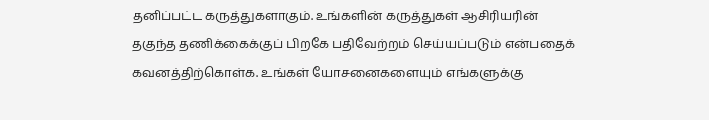தனிப்பட்ட கருத்துகளாகும். உங்களின் கருத்துகள் ஆசிரியரின் தகுந்த தணிக்கைக்குப் பிறகே பதிவேற்றம் செய்யப்படும் என்பதைக் கவனத்திற்கொள்க. உங்கள் யோசனைகளையும் எங்களுக்கு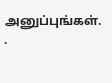அனுப்புங்கள். .